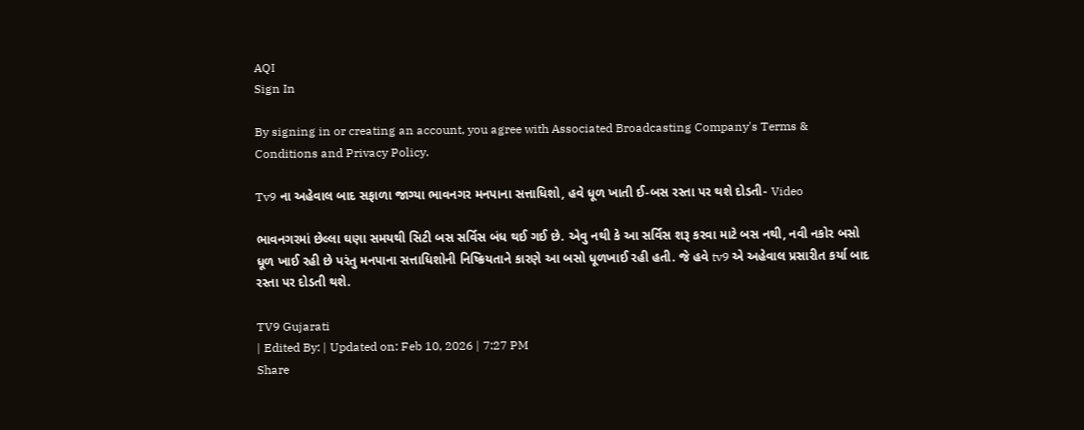AQI
Sign In

By signing in or creating an account, you agree with Associated Broadcasting Company's Terms & Conditions and Privacy Policy.

Tv9 ના અહેવાલ બાદ સફાળા જાગ્યા ભાવનગર મનપાના સત્તાધિશો, હવે ધૂળ ખાતી ઈ-બસ રસ્તા પર થશે દોડતી- Video

ભાવનગરમાં છેલ્લા ઘણા સમયથી સિટી બસ સર્વિસ બંધ થઈ ગઈ છે. એવુ નથી કે આ સર્વિસ શરૂ કરવા માટે બસ નથી, નવી નકોર બસો ધૂળ ખાઈ રહી છે પરંતુ મનપાના સત્તાધિશોની નિષ્ક્રિયતાને કારણે આ બસો ધૂળખાઈ રહી હતી. જે હવે tv9 એ અહેવાલ પ્રસારીત કર્યા બાદ રસ્તા પર દોડતી થશે.

TV9 Gujarati
| Edited By: | Updated on: Feb 10, 2026 | 7:27 PM
Share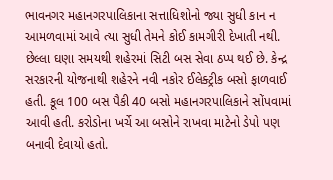ભાવનગર મહાનગરપાલિકાના સત્તાધિશોનો જ્યા સુધી કાન ન આમળવામાં આવે ત્યા સુધી તેમને કોઈ કામગીરી દેખાતી નથી. છેલ્લા ઘણા સમયથી શહેરમાં સિટી બસ સેવા ઠપ્પ થઈ છે. કેન્દ્ર સરકારની યોજનાથી શહેરને નવી નકોર ઈલેક્ટ્રીક બસો ફાળવાઈ હતી. કૂલ 100 બસ પૈકી 40 બસો મહાનગરપાલિકાને સોંપવામાં આવી હતી. કરોડોના ખર્ચે આ બસોને રાખવા માટેનો ડેપો પણ બનાવી દેવાયો હતો.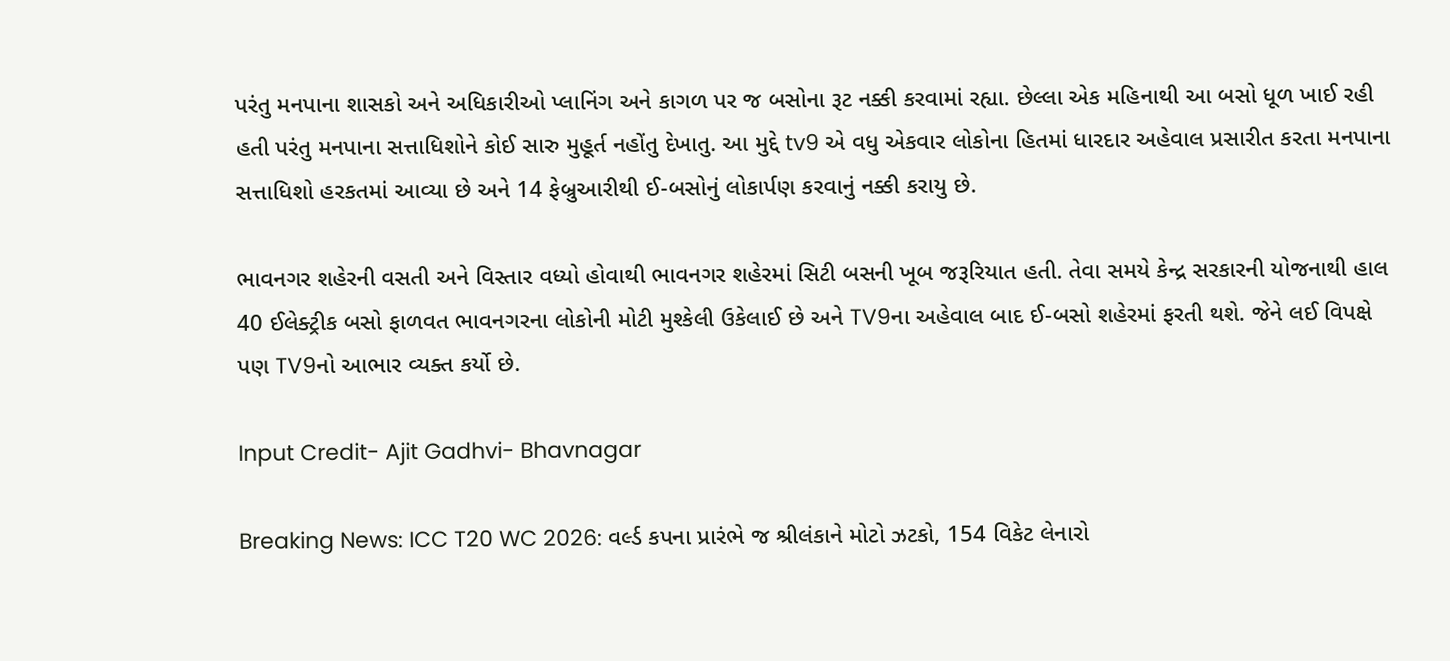પરંતુ મનપાના શાસકો અને અધિકારીઓ પ્લાનિંગ અને કાગળ પર જ બસોના રૂટ નક્કી કરવામાં રહ્યા. છેલ્લા એક મહિનાથી આ બસો ધૂળ ખાઈ રહી હતી પરંતુ મનપાના સત્તાધિશોને કોઈ સારુ મુહૂર્ત નહોંતુ દેખાતુ. આ મુદ્દે tv9 એ વધુ એકવાર લોકોના હિતમાં ધારદાર અહેવાલ પ્રસારીત કરતા મનપાના સત્તાધિશો હરકતમાં આવ્યા છે અને 14 ફેબ્રુઆરીથી ઈ-બસોનું લોકાર્પણ કરવાનું નક્કી કરાયુ છે.

ભાવનગર શહેરની વસતી અને વિસ્તાર વધ્યો હોવાથી ભાવનગર શહેરમાં સિટી બસની ખૂબ જરૂરિયાત હતી. તેવા સમયે કેન્દ્ર સરકારની યોજનાથી હાલ 40 ઈલેક્ટ્રીક બસો ફાળવત ભાવનગરના લોકોની મોટી મુશ્કેલી ઉકેલાઈ છે અને TV9ના અહેવાલ બાદ ઈ-બસો શહેરમાં ફરતી થશે. જેને લઈ વિપક્ષે પણ TV9નો આભાર વ્યક્ત કર્યો છે.

Input Credit- Ajit Gadhvi- Bhavnagar

Breaking News: ICC T20 WC 2026: વર્લ્ડ કપના પ્રારંભે જ શ્રીલંકાને મોટો ઝટકો, 154 વિકેટ લેનારો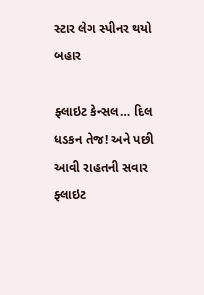સ્ટાર લેગ સ્પીનર થયો બહાર

ફ્લાઇટ કેન્સલ… દિલ ધડકન તેજ! અને પછી આવી રાહતની સવાર
ફ્લાઇટ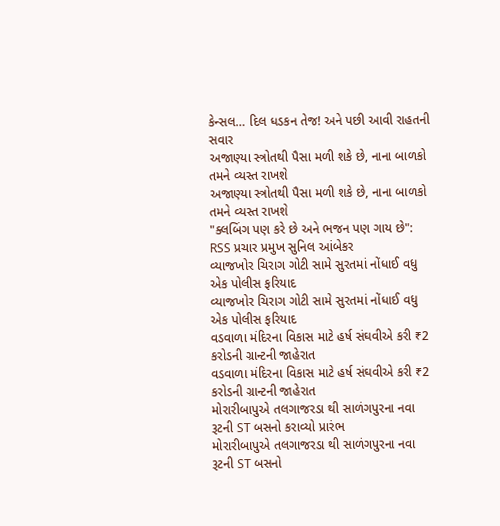કેન્સલ… દિલ ધડકન તેજ! અને પછી આવી રાહતની સવાર
અજાણ્યા સ્ત્રોતથી પૈસા મળી શકે છે, નાના બાળકો તમને વ્યસ્ત રાખશે
અજાણ્યા સ્ત્રોતથી પૈસા મળી શકે છે, નાના બાળકો તમને વ્યસ્ત રાખશે
"ક્લબિંગ પણ કરે છે અને ભજન પણ ગાય છે": RSS પ્રચાર પ્રમુખ સુનિલ આંબેકર
વ્યાજખોર ચિરાગ ગોટી સામે સુરતમાં નોંધાઈ વધુ એક પોલીસ ફરિયાદ
વ્યાજખોર ચિરાગ ગોટી સામે સુરતમાં નોંધાઈ વધુ એક પોલીસ ફરિયાદ
વડવાળા મંદિરના વિકાસ માટે હર્ષ સંઘવીએ કરી ₹2 કરોડની ગ્રાન્ટની જાહેરાત
વડવાળા મંદિરના વિકાસ માટે હર્ષ સંઘવીએ કરી ₹2 કરોડની ગ્રાન્ટની જાહેરાત
મોરારીબાપુએ તલગાજરડા થી સાળંગપુરના નવા રૂટની ST બસનો કરાવ્યો પ્રારંભ
મોરારીબાપુએ તલગાજરડા થી સાળંગપુરના નવા રૂટની ST બસનો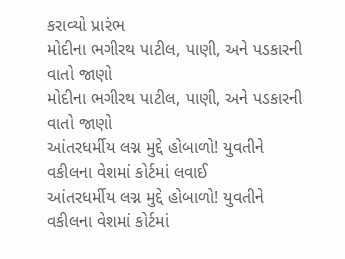કરાવ્યો પ્રારંભ
મોદીના ભગીરથ પાટીલ, પાણી, અને પડકારની વાતો જાણો
મોદીના ભગીરથ પાટીલ, પાણી, અને પડકારની વાતો જાણો
આંતરધર્મીય લગ્ન મુદ્દે હોબાળો! યુવતીને વકીલના વેશમાં કોર્ટમાં લવાઈ
આંતરધર્મીય લગ્ન મુદ્દે હોબાળો! યુવતીને વકીલના વેશમાં કોર્ટમાં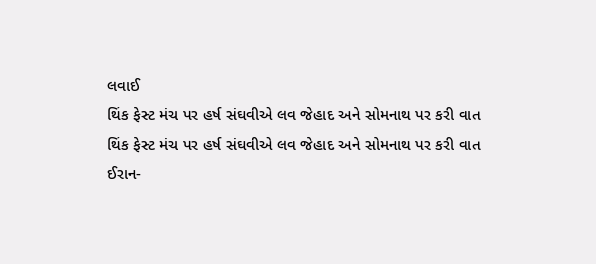લવાઈ
થિંક ફેસ્ટ મંચ પર હર્ષ સંઘવીએ લવ જેહાદ અને સોમનાથ પર કરી વાત
થિંક ફેસ્ટ મંચ પર હર્ષ સંઘવીએ લવ જેહાદ અને સોમનાથ પર કરી વાત
ઈરાન-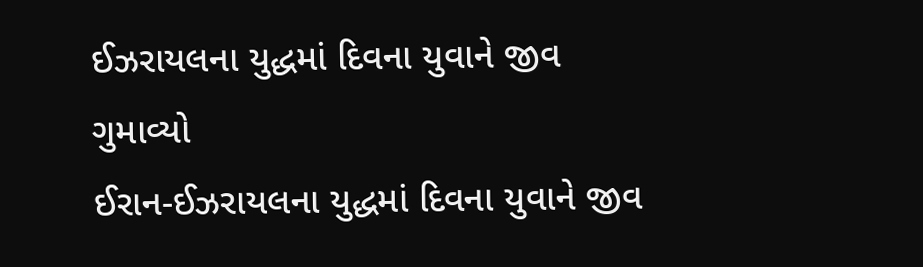ઈઝરાયલના યુદ્ધમાં દિવના યુવાને જીવ ગુમાવ્યો
ઈરાન-ઈઝરાયલના યુદ્ધમાં દિવના યુવાને જીવ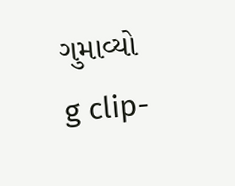ગુમાવ્યો
g clip-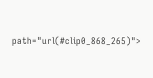path="url(#clip0_868_265)">